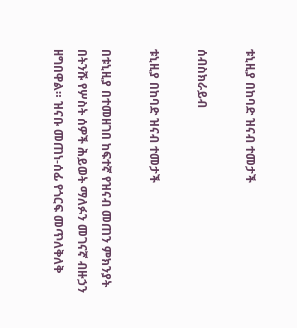ቱኒዚያ በከባድ ዝናብ ተመታች

ሰብስክራይብ

ቱኒዚያ በከባድ ዝናብ ተመታች

በቱኒዚያ በተመዘገበ ከፍተኛ የዝናብ መጠን ምክንያት በትንሹ የሦስት ሰዎች ሕይወት ማለፉን መገናኛ ብዙኃን ዘግበዋል። ዝናቡ መጠነ-ሰፊ የጎርፍ መጥለቅለቅ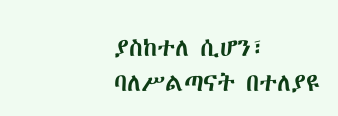ያስከተለ ሲሆን፣ ባለሥልጣናት በተለያዩ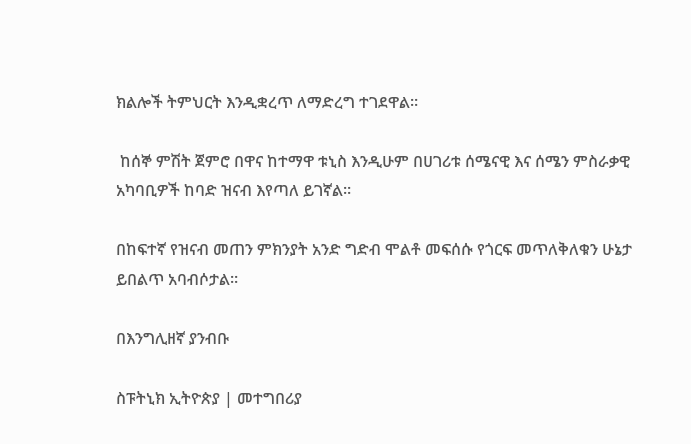ክልሎች ትምህርት እንዲቋረጥ ለማድረግ ተገደዋል።

 ከሰኞ ምሽት ጀምሮ በዋና ከተማዋ ቱኒስ እንዲሁም በሀገሪቱ ሰሜናዊ እና ሰሜን ምስራቃዊ አካባቢዎች ከባድ ዝናብ እየጣለ ይገኛል።

በከፍተኛ የዝናብ መጠን ምክንያት አንድ ግድብ ሞልቶ መፍሰሱ የጎርፍ መጥለቅለቁን ሁኔታ ይበልጥ አባብሶታል።

በእንግሊዘኛ ያንብቡ

ስፑትኒክ ኢትዮጵያ | መተግበሪያ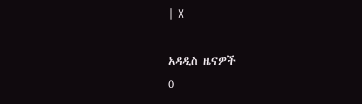| X

አዳዲስ ዜናዎች
0